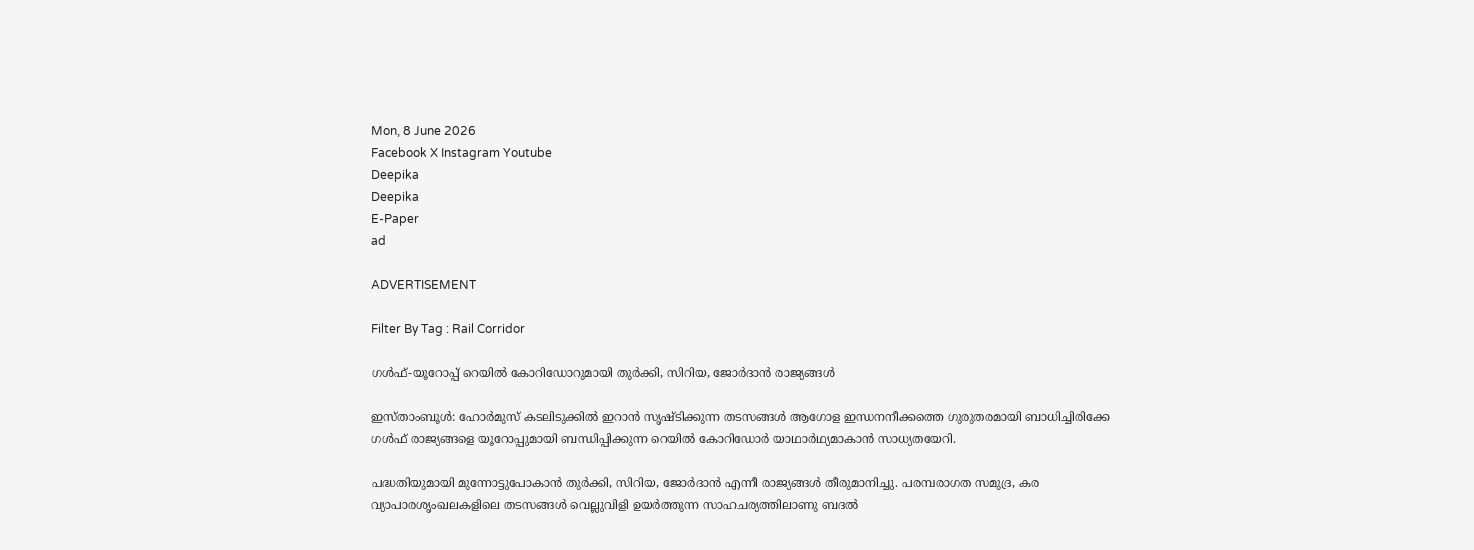Mon, 8 June 2026
Facebook X Instagram Youtube
Deepika
Deepika
E-Paper
ad

ADVERTISEMENT

Filter By Tag : Rail Corridor

ഗൾഫ്-യൂറോപ്പ് റെയിൽ കോറിഡോറുമായി തുർക്കി, സിറിയ, ജോർദാൻ രാജ്യങ്ങൾ

ഇസ്താംബൂൾ: ഹോർമുസ് കടലിടുക്കിൽ ഇറാൻ സൃഷ്‌ടിക്കുന്ന തടസങ്ങൾ ആഗോള ഇന്ധനനീക്കത്തെ ഗുരുതരമായി ബാധിച്ചിരിക്കേ ഗൾഫ് രാജ്യങ്ങളെ യൂറോപ്പുമായി ബന്ധിപ്പിക്കുന്ന റെയിൽ കോറിഡോർ യാഥാർഥ്യമാകാൻ സാധ്യതയേറി.

പദ്ധതിയുമായി മുന്നോട്ടുപോകാൻ തുർക്കി, സിറിയ, ജോർദാൻ എന്നീ രാജ്യങ്ങൾ തീരുമാനിച്ചു. പരമ്പരാഗത സമുദ്ര, കര വ്യാപാരശൃംഖലകളിലെ തടസങ്ങൾ വെല്ലുവിളി ഉയർത്തുന്ന സാഹചര്യത്തിലാണു ബദൽ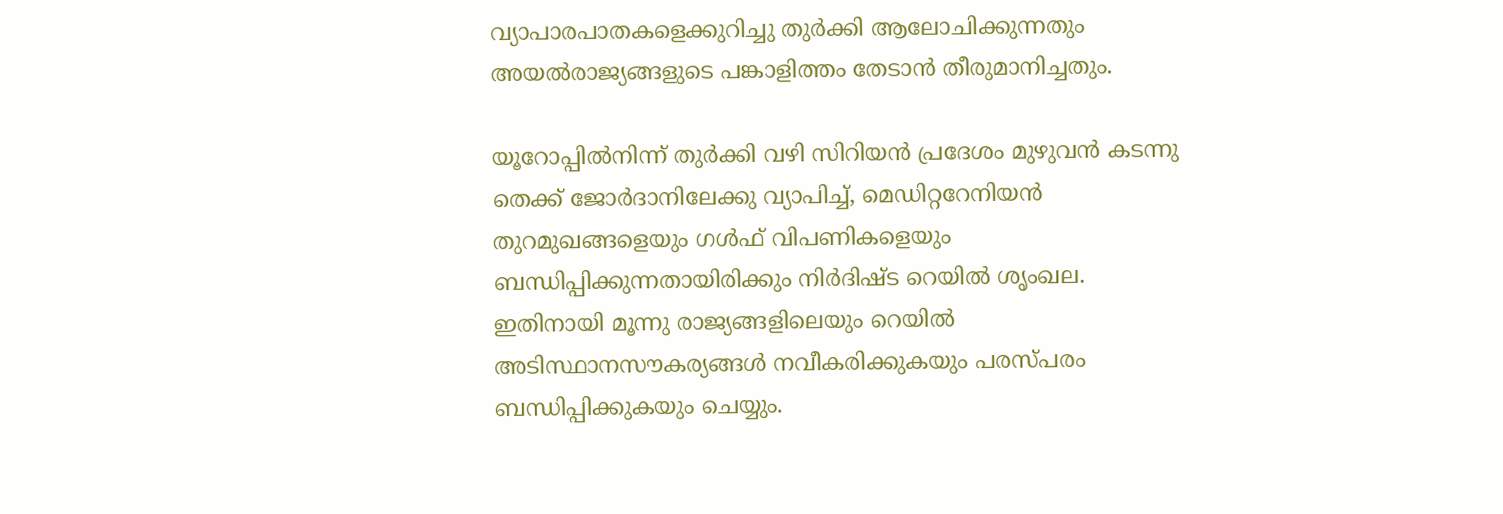വ്യാപാരപാതകളെക്കുറിച്ചു തുർക്കി ആലോചിക്കുന്നതും അ‍യൽരാജ്യങ്ങളുടെ പങ്കാളിത്തം തേടാൻ തീരുമാനിച്ചതും.

യൂറോപ്പിൽനിന്ന് തുർക്കി വഴി സിറിയൻ പ്രദേശം മുഴുവൻ കടന്നു തെക്ക് ജോർദാനിലേക്കു വ്യാപിച്ച്, മെഡിറ്ററേനിയൻ തുറമുഖങ്ങളെയും ഗൾഫ് വിപണികളെയും ബന്ധിപ്പിക്കുന്നതായിരിക്കും നിർദിഷ്‌ട റെയിൽ ശൃംഖല. ഇതിനായി മൂന്നു രാജ്യങ്ങളിലെയും റെയിൽ അടിസ്ഥാനസൗകര്യങ്ങൾ നവീകരിക്കുകയും പരസ്പരം ബന്ധിപ്പിക്കുകയും ചെയ്യും.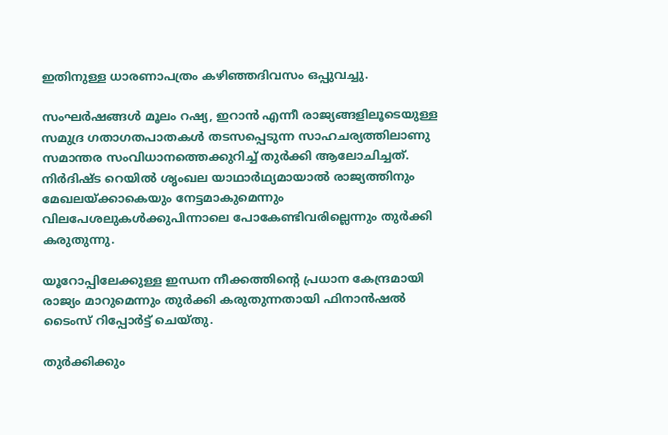ഇതിനുള്ള ധാരണാപത്രം കഴിഞ്ഞദിവസം ഒപ്പുവച്ചു.

സംഘർഷങ്ങൾ മൂലം റഷ്യ, ഇറാൻ എന്നീ രാജ്യങ്ങളിലൂടെയുള്ള സമുദ്ര ഗതാഗതപാതകൾ തടസപ്പെടുന്ന സാഹചര്യത്തിലാണു സമാന്തര സംവിധാനത്തെക്കുറിച്ച് തുർക്കി ആലോചിച്ചത്. നിർദിഷ്‌ട റെയിൽ ശൃംഖല യാഥാർഥ്യമായാൽ രാജ്യത്തിനും മേഖലയ്ക്കാകെയും നേട്ടമാകുമെന്നും വിലപേശലുകൾക്കുപിന്നാലെ പോകേണ്ടിവരില്ലെന്നും തുർക്കി കരുതുന്നു.

യൂറോപ്പിലേക്കുള്ള ഇന്ധന നീക്കത്തിന്‍റെ പ്രധാന കേന്ദ്രമായി രാജ്യം മാറുമെന്നും തുർക്കി കരുതുന്നതായി ഫിനാൻഷൽ ടൈംസ് റിപ്പോർട്ട് ചെയ്തു.

തുർക്കിക്കും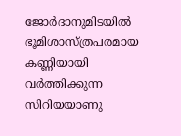ജോർദാനുമിടയിൽ ഭൂമിശാസ്ത്രപരമായ കണ്ണിയായി വർത്തിക്കുന്ന സിറിയയാണു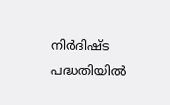നിർദിഷ്‌ട പദ്ധതിയിൽ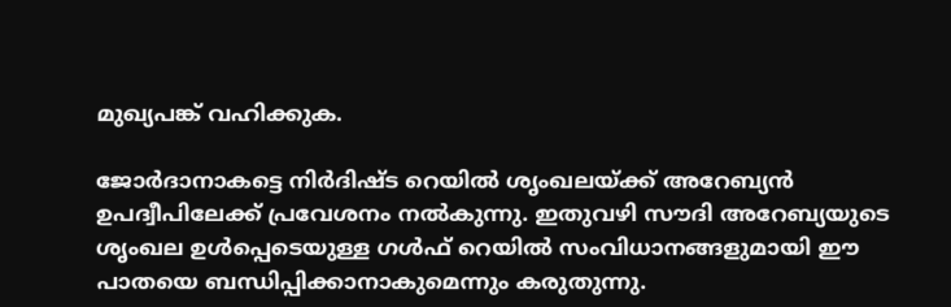മുഖ്യപങ്ക് വഹിക്കുക.

ജോർദാനാകട്ടെ നിർദിഷ്‌ട റെയിൽ ശൃംഖലയ്ക്ക് അറേബ്യൻ ഉപദ്വീപിലേക്ക് പ്രവേശനം നൽകുന്നു. ഇതുവഴി സൗദി അറേബ്യയുടെ ശൃംഖല ഉൾപ്പെടെയുള്ള ഗൾഫ് റെയിൽ സംവിധാനങ്ങളുമായി ഈ പാതയെ ബന്ധിപ്പിക്കാനാകുമെന്നും കരുതുന്നു.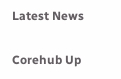Latest News

Corehub Up